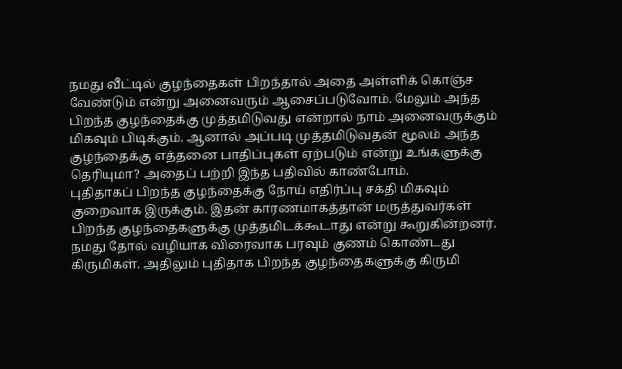நமது வீட்டில் குழந்தைகள் பிறந்தால் அதை அள்ளிக் கொஞ்ச வேண்டும் என்று அனைவரும் ஆசைப்படுவோம். மேலும் அந்த பிறந்த குழந்தைக்கு முத்தமிடுவது என்றால் நாம் அனைவருக்கும் மிகவும் பிடிக்கும். ஆனால் அப்படி முத்தமிடுவதன் மூலம் அந்த குழந்தைக்கு எத்தனை பாதிப்புகள் ஏற்படும் என்று உங்களுக்கு தெரியுமா? அதைப் பற்றி இந்த பதிவில் காண்போம்.
புதிதாகப் பிறந்த குழந்தைக்கு நோய் எதிர்ப்பு சக்தி மிகவும் குறைவாக இருக்கும். இதன் காரணமாகத்தான் மருத்துவர்கள் பிறந்த குழந்தைகளுக்கு முத்தமிடக்கூடாது என்று கூறுகின்றனர். நமது தோல் வழியாக விரைவாக பரவும் குணம் கொண்டது கிருமிகள். அதிலும் புதிதாக பிறந்த குழந்தைகளுக்கு கிருமி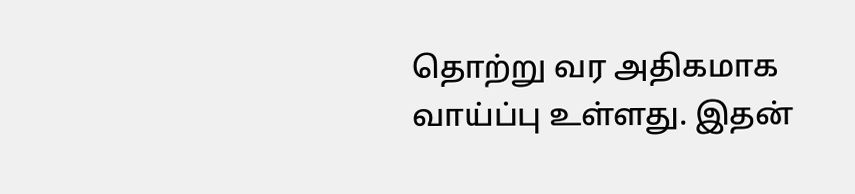தொற்று வர அதிகமாக வாய்ப்பு உள்ளது. இதன்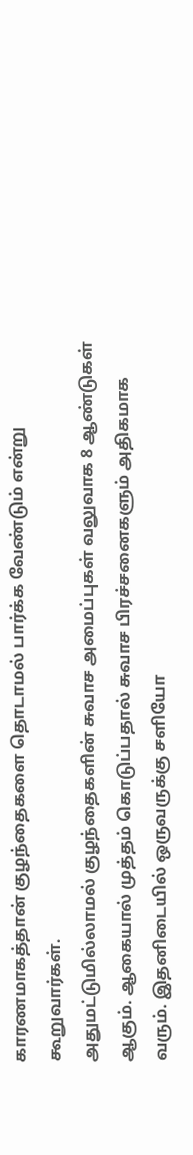காரணமாகத்தான் குழந்தைகளை தொடாமல் பார்க்க வேண்டும் என்று கூறுவார்கள்.
அதுமட்டுமில்லாமல் குழந்தைகளின் சுவாச அமைப்புகள் வலுவாக 8 ஆண்டுகள் ஆகும். ஆகையால் முத்தம் கொடுப்பதால் சுவாச பிரச்சனைகளும் அதிகமாக வரும். இதனிடையில் ஒருவருக்கு சளியோ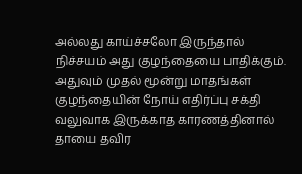அல்லது காய்ச்சலோ இருந்தால் நிச்சயம் அது குழந்தையை பாதிக்கும். அதுவும் முதல் மூன்று மாதங்கள் குழந்தையின் நோய் எதிர்ப்பு சக்தி வலுவாக இருக்காத காரணத்தினால் தாயை தவிர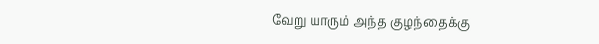வேறு யாரும் அந்த குழந்தைக்கு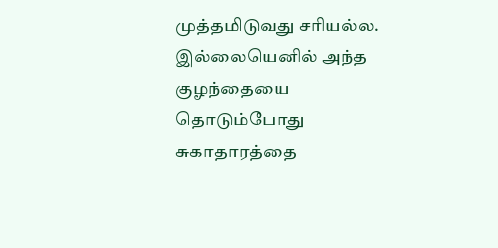முத்தமிடுவது சரியல்ல. இல்லையெனில் அந்த குழந்தையை தொடும்போது சுகாதாரத்தை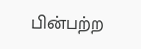பின்பற்ற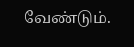வேண்டும்.